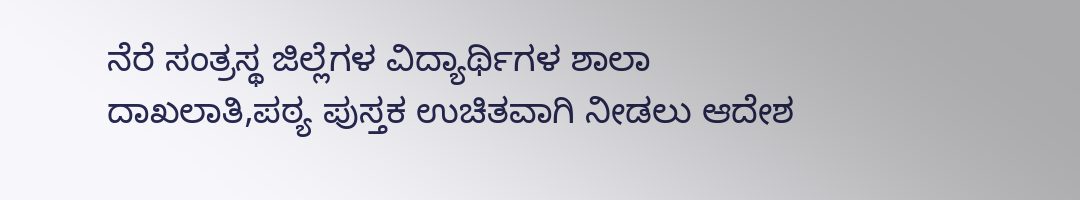ನೆರೆ ಸಂತ್ರಸ್ಥ ಜಿಲ್ಲೆಗಳ ವಿದ್ಯಾರ್ಥಿಗಳ ಶಾಲಾ ದಾಖಲಾತಿ,ಪಠ್ಯ ಪುಸ್ತಕ ಉಚಿತವಾಗಿ ನೀಡಲು ಆದೇಶ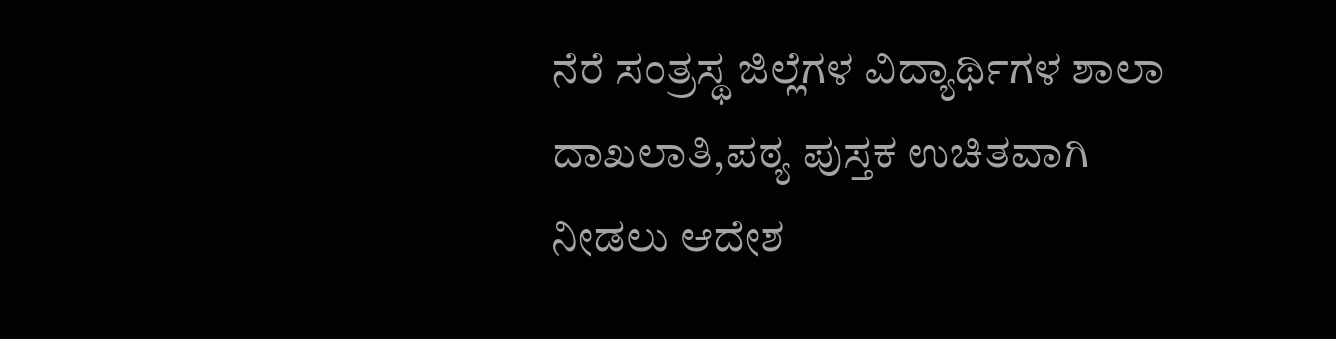ನೆರೆ ಸಂತ್ರಸ್ಥ ಜಿಲ್ಲೆಗಳ ವಿದ್ಯಾರ್ಥಿಗಳ ಶಾಲಾ ದಾಖಲಾತಿ,ಪಠ್ಯ ಪುಸ್ತಕ ಉಚಿತವಾಗಿ ನೀಡಲು ಆದೇಶ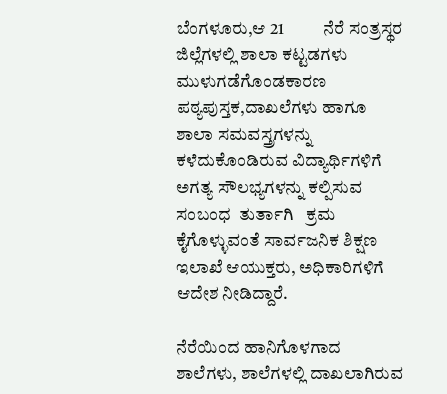ಬೆಂಗಳೂರು,ಆ 21           ನೆರೆ ಸಂತ್ರಸ್ಥರ ಜಿಲ್ಲೆಗಳಲ್ಲಿ ಶಾಲಾ ಕಟ್ಟಡಗಳು ಮುಳುಗಡೆಗೊಂಡಕಾರಣ  ಪಠ್ಯಪುಸ್ತಕ,ದಾಖಲೆಗಳು ಹಾಗೂ ಶಾಲಾ ಸಮವಸ್ತ್ರಗಳನ್ನು ಕಳೆದುಕೊಂಡಿರುವ ವಿದ್ಯಾರ್ಥಿಗಳಿಗೆ   ಅಗತ್ಯ ಸೌಲಭ್ಯಗಳನ್ನು ಕಲ್ಪಿಸುವ ಸಂಬಂಧ  ತುರ್ತಾಗಿ   ಕ್ರಮ  ಕೈಗೊಳ್ಳುವಂತೆ ಸಾರ್ವಜನಿಕ ಶಿಕ್ಷಣ ಇಲಾಖೆ ಆಯುಕ್ತರು, ಅಧಿಕಾರಿಗಳಿಗೆ ಆದೇಶ ನೀಡಿದ್ದಾರೆ.

ನೆರೆಯಿಂದ ಹಾನಿಗೊಳಗಾದ ಶಾಲೆಗಳು, ಶಾಲೆಗಳಲ್ಲಿ ದಾಖಲಾಗಿರುವ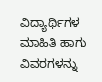ವಿದ್ಯಾರ್ಥಿಗಳ ಮಾಹಿತಿ ಹಾಗು ವಿವರಗಳನ್ನು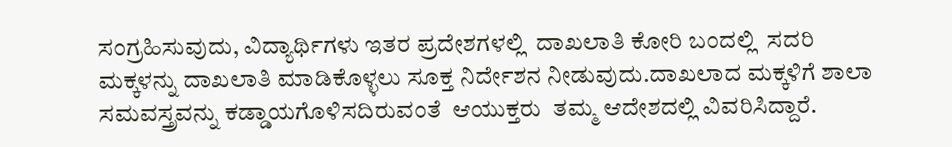ಸಂಗ್ರಹಿಸುವುದು, ವಿದ್ಯಾರ್ಥಿಗಳು ಇತರ ಪ್ರದೇಶಗಳಲ್ಲಿ  ದಾಖಲಾತಿ ಕೋರಿ ಬಂದಲ್ಲಿ  ಸದರಿ ಮಕ್ಕಳನ್ನು ದಾಖಲಾತಿ ಮಾಡಿಕೊಳ್ಳಲು ಸೂಕ್ತ ನಿರ್ದೇಶನ ನೀಡುವುದು.ದಾಖಲಾದ ಮಕ್ಕಳಿಗೆ ಶಾಲಾ ಸಮವಸ್ತ್ರವನ್ನು ಕಡ್ಡಾಯಗೊಳಿಸದಿರುವಂತೆ  ಆಯುಕ್ತರು  ತಮ್ಮ ಆದೇಶದಲ್ಲಿ ವಿವರಿಸಿದ್ದಾರೆ.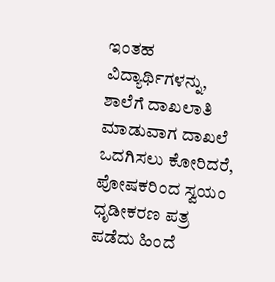ಇಂತಹ ವಿದ್ಯಾರ್ಥಿಗಳನ್ನು, ಶಾಲೆಗೆ ದಾಖಲಾತಿ ಮಾಡುವಾಗ ದಾಖಲೆ ಒದಗಿಸಲು ಕೋರಿದರೆ,  ಪೋಷಕರಿಂದ ಸ್ವಯಂ ಧೃಡೀಕರಣ ಪತ್ರ ಪಡೆದು ಹಿಂದೆ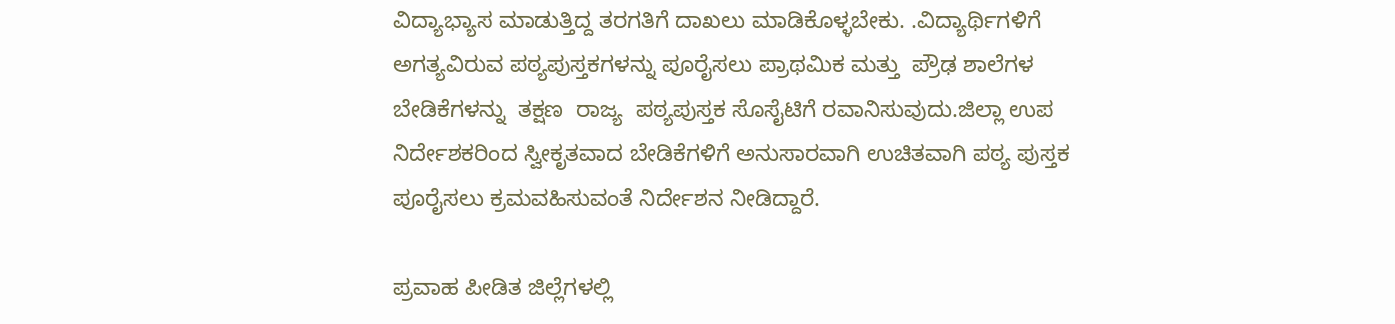ವಿದ್ಯಾಭ್ಯಾಸ ಮಾಡುತ್ತಿದ್ದ ತರಗತಿಗೆ ದಾಖಲು ಮಾಡಿಕೊಳ್ಳಬೇಕು. .ವಿದ್ಯಾರ್ಥಿಗಳಿಗೆ ಅಗತ್ಯವಿರುವ ಪಠ್ಯಪುಸ್ತಕಗಳನ್ನು ಪೂರೈಸಲು ಪ್ರಾಥಮಿಕ ಮತ್ತು  ಪ್ರೌಢ ಶಾಲೆಗಳ  ಬೇಡಿಕೆಗಳನ್ನು  ತಕ್ಷಣ  ರಾಜ್ಯ  ಪಠ್ಯಪುಸ್ತಕ ಸೊಸೈಟಿಗೆ ರವಾನಿಸುವುದು.ಜಿಲ್ಲಾ ಉಪ ನಿರ್ದೇಶಕರಿಂದ ಸ್ವೀಕೃತವಾದ ಬೇಡಿಕೆಗಳಿಗೆ ಅನುಸಾರವಾಗಿ ಉಚಿತವಾಗಿ ಪಠ್ಯ ಪುಸ್ತಕ ಪೂರೈಸಲು ಕ್ರಮವಹಿಸುವಂತೆ ನಿರ್ದೇಶನ ನೀಡಿದ್ದಾರೆ.

ಪ್ರವಾಹ ಪೀಡಿತ ಜಿಲ್ಲೆಗಳಲ್ಲಿ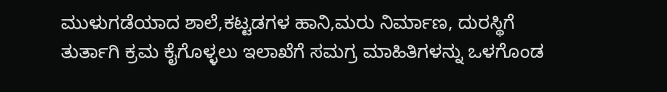ಮುಳುಗಡೆಯಾದ ಶಾಲೆ,ಕಟ್ಟಡಗಳ ಹಾನಿ,ಮರು ನಿರ್ಮಾಣ, ದುರಸ್ಥಿಗೆ ತುರ್ತಾಗಿ ಕ್ರಮ ಕೈಗೊಳ್ಳಲು ಇಲಾಖೆಗೆ ಸಮಗ್ರ ಮಾಹಿತಿಗಳನ್ನು ಒಳಗೊಂಡ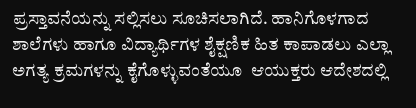ಪ್ರಸ್ತಾವನೆಯನ್ನು ಸಲ್ಲಿಸಲು ಸೂಚಿಸಲಾಗಿದೆ. ಹಾನಿಗೊಳಗಾದ ಶಾಲೆಗಳು ಹಾಗೂ ವಿದ್ಯಾರ್ಥಿಗಳ ಶೈಕ್ಷಣಿಕ ಹಿತ ಕಾಪಾಡಲು ಎಲ್ಲಾ ಅಗತ್ಯ ಕ್ರಮಗಳನ್ನು ಕೈಗೊಳ್ಳುವಂತೆಯೂ  ಆಯುಕ್ತರು ಆದೇಶದಲ್ಲಿ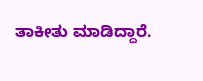ತಾಕೀತು ಮಾಡಿದ್ದಾರೆ.